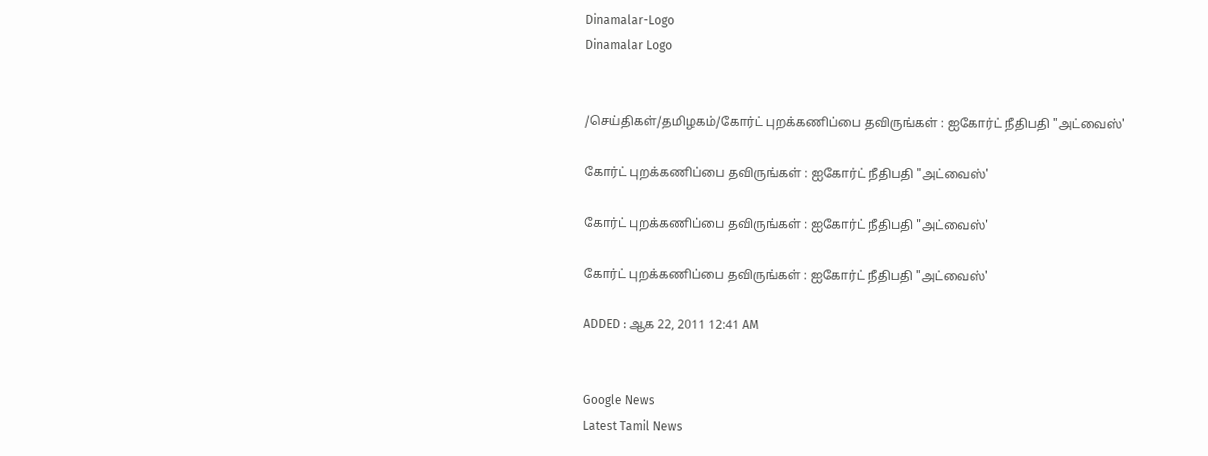Dinamalar-Logo
Dinamalar Logo


/செய்திகள்/தமிழகம்/கோர்ட் புறக்கணிப்பை தவிருங்கள் : ஐகோர்ட் நீதிபதி "அட்வைஸ்'

கோர்ட் புறக்கணிப்பை தவிருங்கள் : ஐகோர்ட் நீதிபதி "அட்வைஸ்'

கோர்ட் புறக்கணிப்பை தவிருங்கள் : ஐகோர்ட் நீதிபதி "அட்வைஸ்'

கோர்ட் புறக்கணிப்பை தவிருங்கள் : ஐகோர்ட் நீதிபதி "அட்வைஸ்'

ADDED : ஆக 22, 2011 12:41 AM


Google News
Latest Tamil News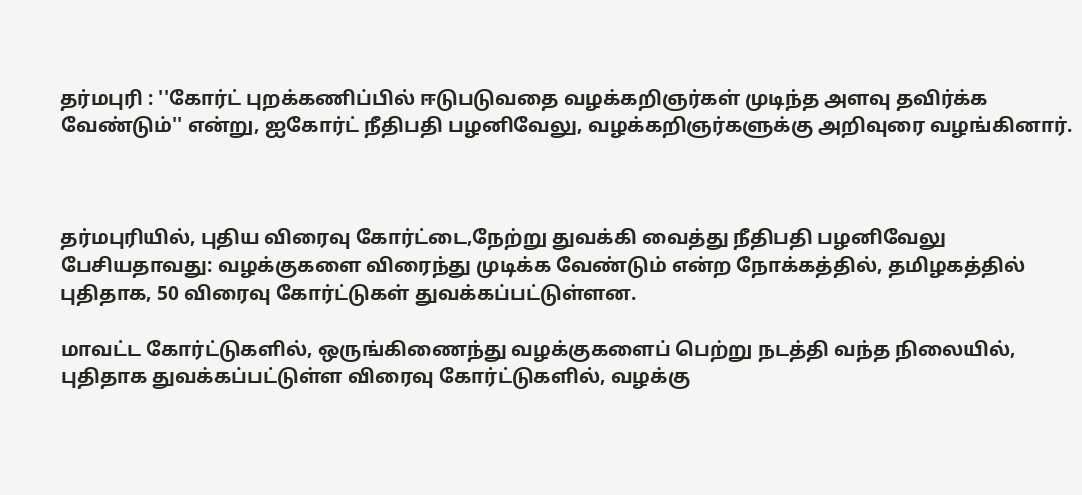தர்மபுரி : ''கோர்ட் புறக்கணிப்பில் ஈடுபடுவதை வழக்கறிஞர்கள் முடிந்த அளவு தவிர்க்க வேண்டும்'' என்று, ஐகோர்ட் நீதிபதி பழனிவேலு, வழக்கறிஞர்களுக்கு அறிவுரை வழங்கினார்.



தர்மபுரியில், புதிய விரைவு கோர்ட்டை,நேற்று துவக்கி வைத்து நீதிபதி பழனிவேலு பேசியதாவது: வழக்குகளை விரைந்து முடிக்க வேண்டும் என்ற நோக்கத்தில், தமிழகத்தில் புதிதாக, 50 விரைவு கோர்ட்டுகள் துவக்கப்பட்டுள்ளன.

மாவட்ட கோர்ட்டுகளில், ஒருங்கிணைந்து வழக்குகளைப் பெற்று நடத்தி வந்த நிலையில், புதிதாக துவக்கப்பட்டுள்ள விரைவு கோர்ட்டுகளில், வழக்கு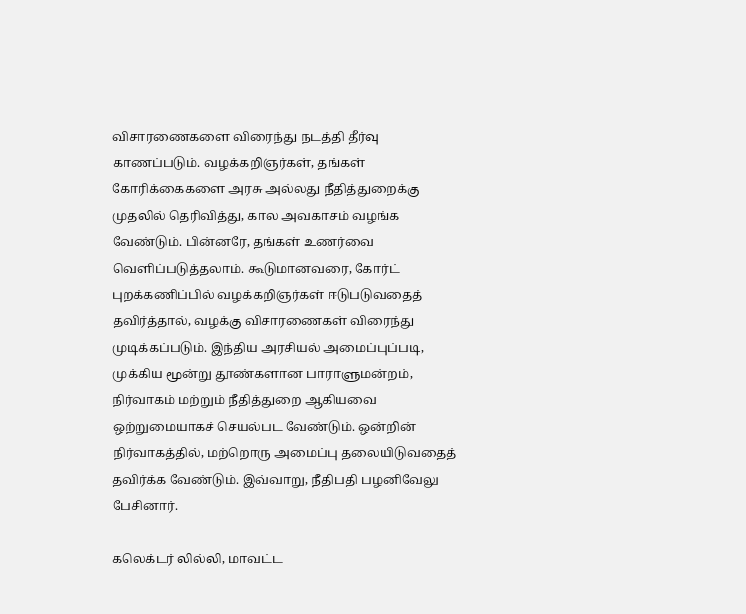விசாரணைகளை விரைந்து நடத்தி தீர்வு காணப்படும். வழக்கறிஞர்கள், தங்கள் கோரிக்கைகளை அரசு அல்லது நீதித்துறைக்கு முதலில் தெரிவித்து, கால அவகாசம் வழங்க வேண்டும். பின்னரே, தங்கள் உணர்வை வெளிப்படுத்தலாம். கூடுமானவரை, கோர்ட் புறக்கணிப்பில் வழக்கறிஞர்கள் ஈடுபடுவதைத் தவிர்த்தால், வழக்கு விசாரணைகள் விரைந்து முடிக்கப்படும். இந்திய அரசியல் அமைப்புப்படி, முக்கிய மூன்று தூண்களான பாராளுமன்றம், நிர்வாகம் மற்றும் நீதித்துறை ஆகியவை ஒற்றுமையாகச் செயல்பட வேண்டும். ஒன்றின் நிர்வாகத்தில், மற்றொரு அமைப்பு தலையிடுவதைத் தவிர்க்க வேண்டும். இவ்வாறு, நீதிபதி பழனிவேலு பேசினார்.

கலெக்டர் லில்லி, மாவட்ட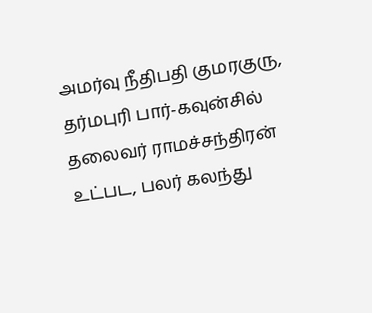அமர்வு நீதிபதி குமரகுரு, தர்மபுரி பார்-கவுன்சில் தலைவர் ராமச்சந்திரன் உட்பட, பலர் கலந்து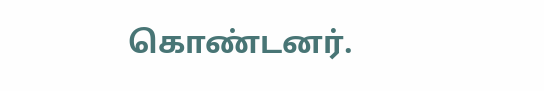கொண்டனர்.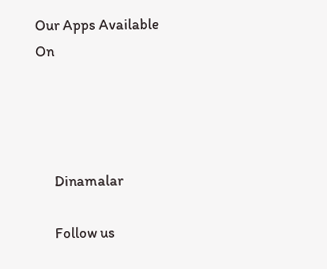Our Apps Available On




      Dinamalar

      Follow us